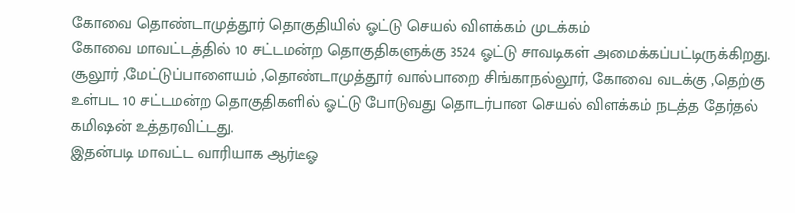கோவை தொண்டாமுத்தூர் தொகுதியில் ஓட்டு செயல் விளக்கம் முடக்கம்
கோவை மாவட்டத்தில் 10 சட்டமன்ற தொகுதிகளுக்கு 3524 ஓட்டு சாவடிகள் அமைக்கப்பட்டிருக்கிறது. சூலூர் ,மேட்டுப்பாளையம் ,தொண்டாமுத்தூர் வால்பாறை சிங்காநல்லூர், கோவை வடக்கு ,தெற்கு உள்பட 10 சட்டமன்ற தொகுதிகளில் ஓட்டு போடுவது தொடர்பான செயல் விளக்கம் நடத்த தேர்தல் கமிஷன் உத்தரவிட்டது.
இதன்படி மாவட்ட வாரியாக ஆர்டீஓ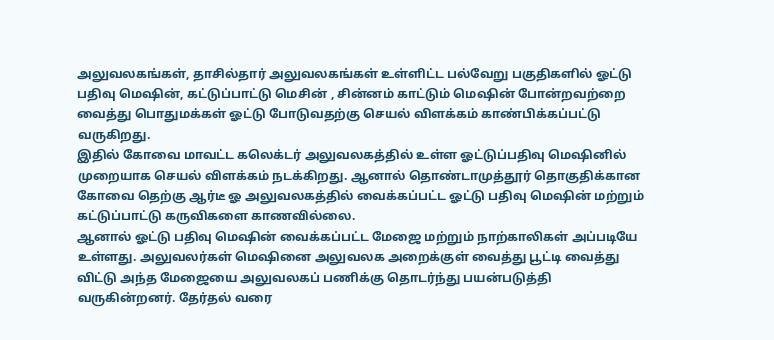அலுவலகங்கள், தாசில்தார் அலுவலகங்கள் உள்ளிட்ட பல்வேறு பகுதிகளில் ஓட்டு பதிவு மெஷின், கட்டுப்பாட்டு மெசின் , சின்னம் காட்டும் மெஷின் போன்றவற்றை வைத்து பொதுமக்கள் ஓட்டு போடுவதற்கு செயல் விளக்கம் காண்பிக்கப்பட்டு வருகிறது.
இதில் கோவை மாவட்ட கலெக்டர் அலுவலகத்தில் உள்ள ஓட்டுப்பதிவு மெஷினில் முறையாக செயல் விளக்கம் நடக்கிறது. ஆனால் தொண்டாமுத்தூர் தொகுதிக்கான கோவை தெற்கு ஆர்டீ ஓ அலுவலகத்தில் வைக்கப்பட்ட ஓட்டு பதிவு மெஷின் மற்றும் கட்டுப்பாட்டு கருவிகளை காணவில்லை.
ஆனால் ஓட்டு பதிவு மெஷின் வைக்கப்பட்ட மேஜை மற்றும் நாற்காலிகள் அப்படியே உள்ளது. அலுவலர்கள் மெஷினை அலுவலக அறைக்குள் வைத்து பூட்டி வைத்து விட்டு அந்த மேஜையை அலுவலகப் பணிக்கு தொடர்ந்து பயன்படுத்தி வருகின்றனர். தேர்தல் வரை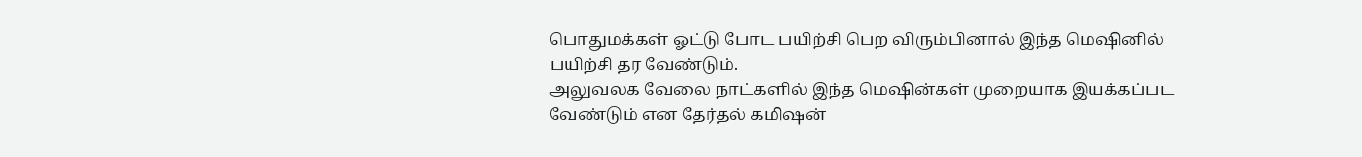பொதுமக்கள் ஓட்டு போட பயிற்சி பெற விரும்பினால் இந்த மெஷினில் பயிற்சி தர வேண்டும்.
அலுவலக வேலை நாட்களில் இந்த மெஷின்கள் முறையாக இயக்கப்பட வேண்டும் என தேர்தல் கமிஷன்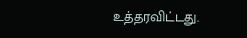உத்தரவிட்டது.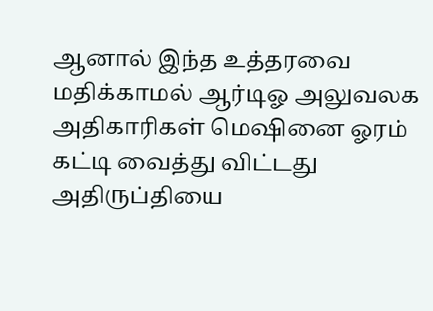ஆனால் இந்த உத்தரவை மதிக்காமல் ஆர்டிஓ அலுவலக அதிகாரிகள் மெஷினை ஓரம் கட்டி வைத்து விட்டது அதிருப்தியை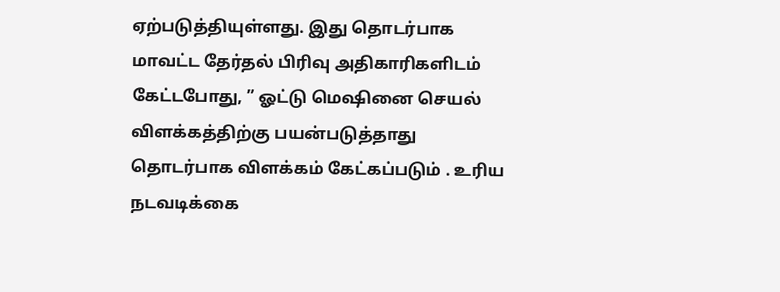ஏற்படுத்தியுள்ளது. இது தொடர்பாக மாவட்ட தேர்தல் பிரிவு அதிகாரிகளிடம் கேட்டபோது, ” ஓட்டு மெஷினை செயல் விளக்கத்திற்கு பயன்படுத்தாது தொடர்பாக விளக்கம் கேட்கப்படும் . உரிய நடவடிக்கை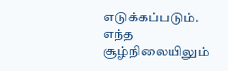எடுக்கப்படும். எந்த சூழ்நிலையிலும்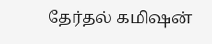தேர்தல் கமிஷன்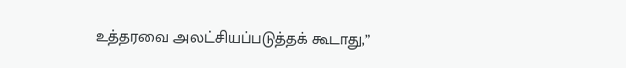உத்தரவை அலட்சியப்படுத்தக் கூடாது,”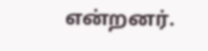என்றனர்.